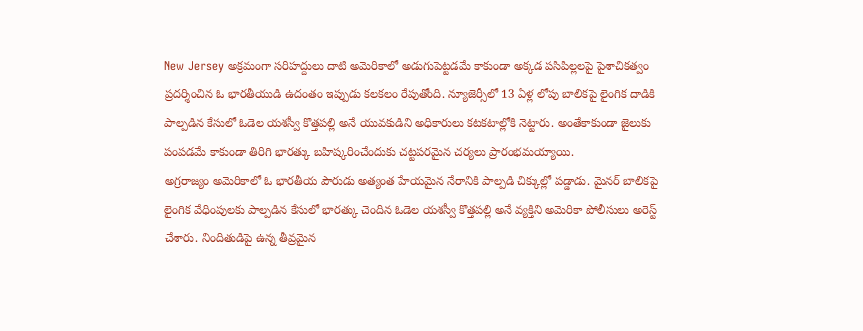New Jersey అక్రమంగా సరిహద్దులు దాటి అమెరికాలో అడుగుపెట్టడమే కాకుండా అక్కడ పసిపిల్లలపై పైశాచికత్వం ప్రదర్శించిన ఓ భారతీయుడి ఉదంతం ఇప్పుడు కలకలం రేపుతోంది. న్యూజెర్సీలో 13 ఏళ్ల లోపు బాలికపై లైంగిక దాడికి పాల్పడిన కేసులో ఓడెల యశస్వీ కొత్తపల్లి అనే యువకుడిని అధికారులు కటకటాల్లోకి నెట్టారు. అంతేకాకుండా జైలుకు పంపడమే కాకుండా తిరిగి భారత్కు బహిష్కరించేందుకు చట్టపరమైన చర్యలు ప్రారంభమయ్యాయి.
అగ్రరాజ్యం అమెరికాలో ఓ భారతీయ పౌరుడు అత్యంత హేయమైన నేరానికి పాల్పడి చిక్కుల్లో పడ్డాడు. మైనర్ బాలికపై లైంగిక వేధింపులకు పాల్పడిన కేసులో భారత్కు చెందిన ఓడెల యశస్వీ కొత్తపల్లి అనే వ్యక్తిని అమెరికా పోలీసులు అరెస్ట్ చేశారు. నిందితుడిపై ఉన్న తీవ్రమైన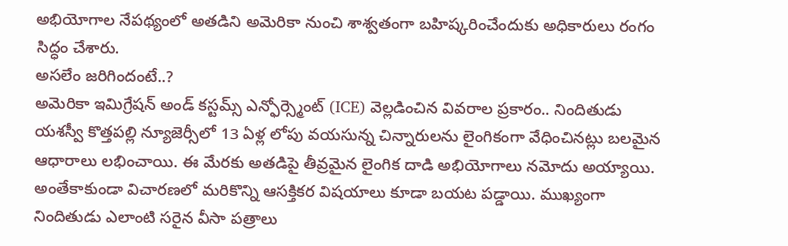అభియోగాల నేపథ్యంలో అతడిని అమెరికా నుంచి శాశ్వతంగా బహిష్కరించేందుకు అధికారులు రంగం సిద్ధం చేశారు.
అసలేం జరిగిందంటే..?
అమెరికా ఇమిగ్రేషన్ అండ్ కస్టమ్స్ ఎన్ఫోర్స్మెంట్ (ICE) వెల్లడించిన వివరాల ప్రకారం.. నిందితుడు యశస్వీ కొత్తపల్లి న్యూజెర్సీలో 13 ఏళ్ల లోపు వయసున్న చిన్నారులను లైంగికంగా వేధించినట్లు బలమైన ఆధారాలు లభించాయి. ఈ మేరకు అతడిపై తీవ్రమైన లైంగిక దాడి అభియోగాలు నమోదు అయ్యాయి. అంతేకాకుండా విచారణలో మరికొన్ని ఆసక్తికర విషయాలు కూడా బయట పడ్డాయి. ముఖ్యంగా నిందితుడు ఎలాంటి సరైన వీసా పత్రాలు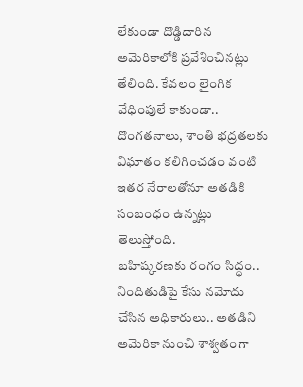లేకుండా దొడ్డిదారిన అమెరికాలోకి ప్రవేశించినట్లు తేలింది. కేవలం లైంగిక వేధింపులే కాకుండా.. దొంగతనాలు, శాంతి భద్రతలకు విఘాతం కలిగించడం వంటి ఇతర నేరాలతోనూ అతడికి సంబంధం ఉన్నట్లు తెలుస్తోంది.
బహిష్కరణకు రంగం సిద్ధం..
నిందితుడిపై కేసు నమోదు చేసిన అధికారులు.. అతడిని అమెరికా నుంచి శాశ్వతంగా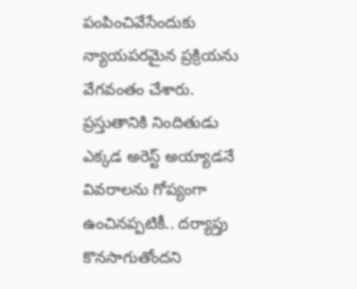పంపించివేసేందుకు న్యాయపరమైన ప్రక్రియను వేగవంతం చేశారు. ప్రస్తుతానికి నిందితుడు ఎక్కడ అరెస్ట్ అయ్యాడనే వివరాలను గోప్యంగా ఉంచినప్పటికీ.. దర్యాప్తు కొనసాగుతోందని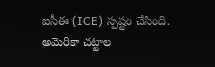ఐసీఈ (ICE) స్పష్టం చేసింది. అమెరికా చట్టాల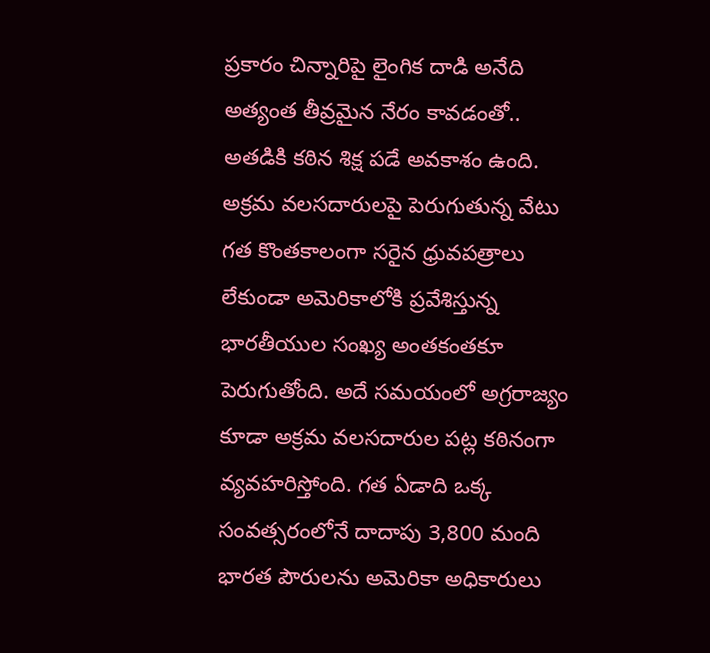ప్రకారం చిన్నారిపై లైంగిక దాడి అనేది అత్యంత తీవ్రమైన నేరం కావడంతో.. అతడికి కఠిన శిక్ష పడే అవకాశం ఉంది.
అక్రమ వలసదారులపై పెరుగుతున్న వేటు
గత కొంతకాలంగా సరైన ధ్రువపత్రాలు లేకుండా అమెరికాలోకి ప్రవేశిస్తున్న భారతీయుల సంఖ్య అంతకంతకూ పెరుగుతోంది. అదే సమయంలో అగ్రరాజ్యం కూడా అక్రమ వలసదారుల పట్ల కఠినంగా వ్యవహరిస్తోంది. గత ఏడాది ఒక్క సంవత్సరంలోనే దాదాపు 3,800 మంది భారత పౌరులను అమెరికా అధికారులు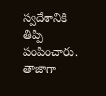స్వదేశానికి తిప్పి పంపించారు. తాజాగా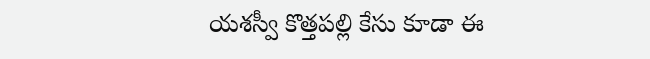యశస్వీ కొత్తపల్లి కేసు కూడా ఈ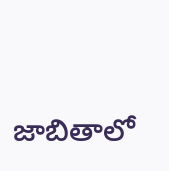జాబితాలో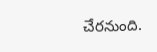చేరనుంది.